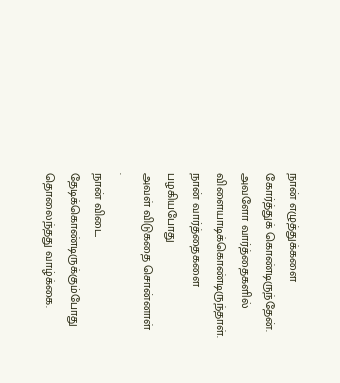நான் எழுத்துக்களை
கோர்த்துக் கொண்டிருந்தேன்.
அவளோ வார்த்தைகளில்
விளையாடிக்கொண்டிருந்தாள்.
நான் வார்த்தைகளை
பழகியபோது
அவள் விடுகதை சொன்னாள்
.
நான் விடை தேடிக்கொண்டிருக்கும்போது
தொலைந்தது வாழ்க்கை.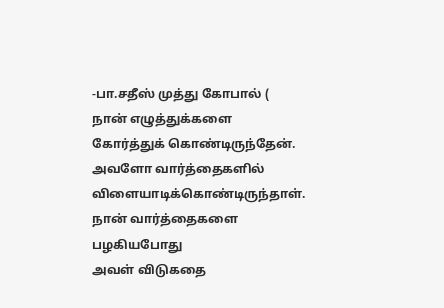-பா.சதீஸ் முத்து கோபால் (
நான் எழுத்துக்களை
கோர்த்துக் கொண்டிருந்தேன்.
அவளோ வார்த்தைகளில்
விளையாடிக்கொண்டிருந்தாள்.
நான் வார்த்தைகளை
பழகியபோது
அவள் விடுகதை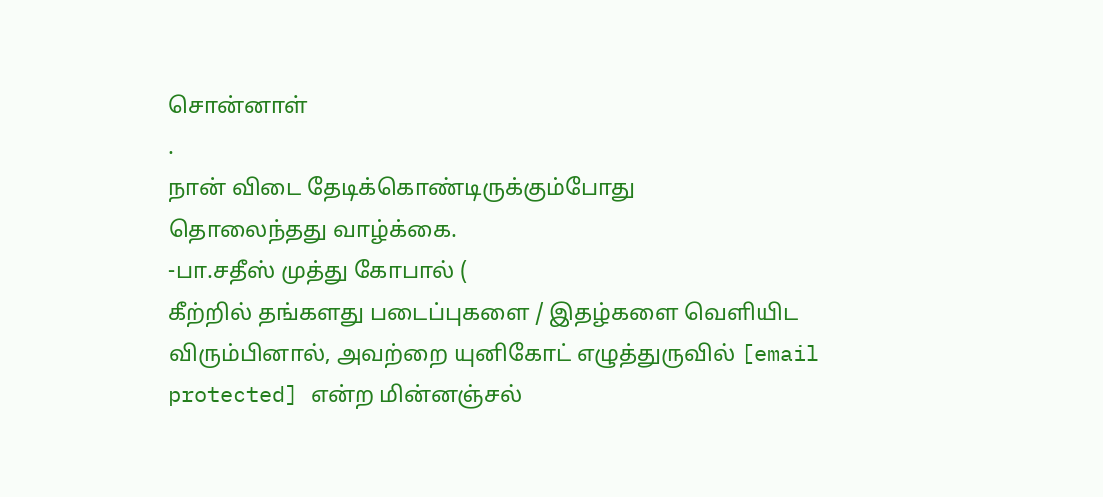சொன்னாள்
.
நான் விடை தேடிக்கொண்டிருக்கும்போது
தொலைந்தது வாழ்க்கை.
-பா.சதீஸ் முத்து கோபால் (
கீற்றில் தங்களது படைப்புகளை / இதழ்களை வெளியிட விரும்பினால், அவற்றை யுனிகோட் எழுத்துருவில் [email protected] என்ற மின்னஞ்சல்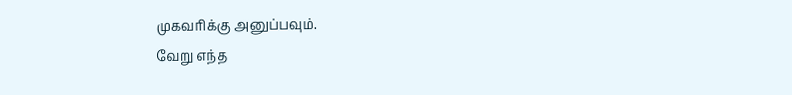முகவரிக்கு அனுப்பவும்.
வேறு எந்த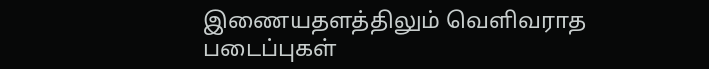இணையதளத்திலும் வெளிவராத படைப்புகள்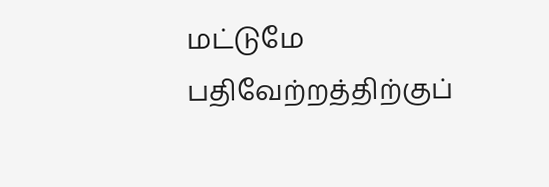மட்டுமே பதிவேற்றத்திற்குப்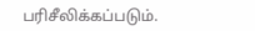பரிசீலிக்கப்படும்.